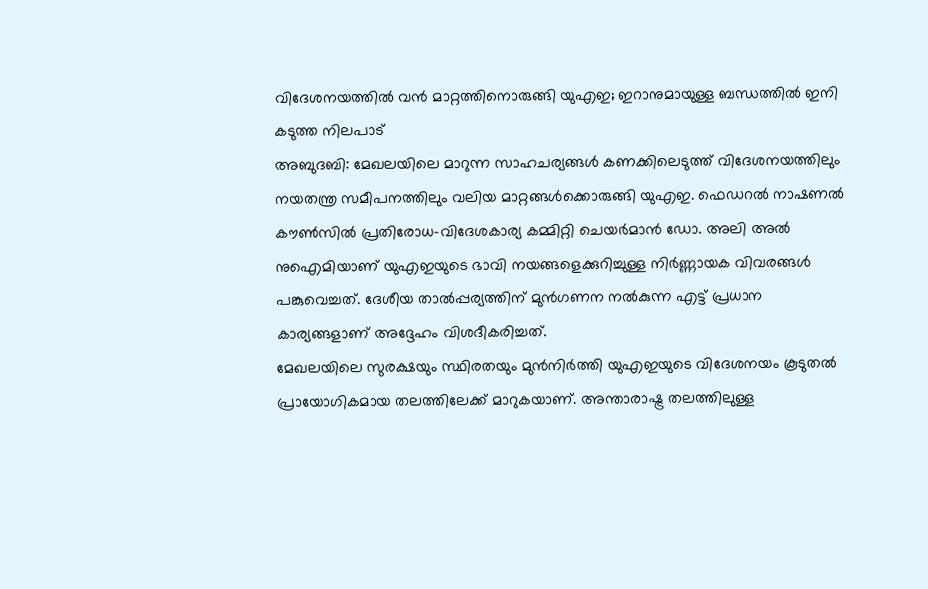വിദേശനയത്തിൽ വൻ മാറ്റത്തിനൊരുങ്ങി യുഎഇ; ഇറാനുമായുള്ള ബന്ധത്തിൽ ഇനി കടുത്ത നിലപാട്
അബുദബി: മേഖലയിലെ മാറുന്ന സാഹചര്യങ്ങൾ കണക്കിലെടുത്ത് വിദേശനയത്തിലും നയതന്ത്ര സമീപനത്തിലും വലിയ മാറ്റങ്ങൾക്കൊരുങ്ങി യുഎഇ. ഫെഡറൽ നാഷണൽ കൗൺസിൽ പ്രതിരോധ-വിദേശകാര്യ കമ്മിറ്റി ചെയർമാൻ ഡോ. അലി അൽ നുഐമിയാണ് യുഎഇയുടെ ഭാവി നയങ്ങളെക്കുറിച്ചുള്ള നിർണ്ണായക വിവരങ്ങൾ പങ്കുവെച്ചത്. ദേശീയ താൽപ്പര്യത്തിന് മുൻഗണന നൽകുന്ന എട്ട് പ്രധാന കാര്യങ്ങളാണ് അദ്ദേഹം വിശദീകരിച്ചത്.
മേഖലയിലെ സുരക്ഷയും സ്ഥിരതയും മുൻനിർത്തി യുഎഇയുടെ വിദേശനയം കൂടുതൽ പ്രായോഗികമായ തലത്തിലേക്ക് മാറുകയാണ്. അന്താരാഷ്ട്ര തലത്തിലുള്ള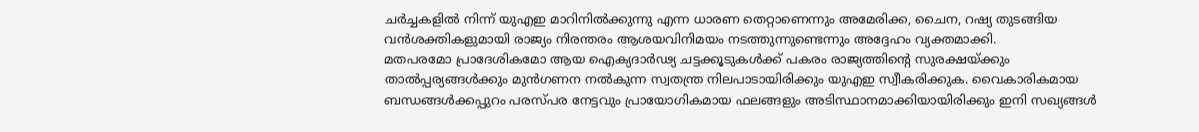ചർച്ചകളിൽ നിന്ന് യുഎഇ മാറിനിൽക്കുന്നു എന്ന ധാരണ തെറ്റാണെന്നും അമേരിക്ക, ചൈന, റഷ്യ തുടങ്ങിയ വൻശക്തികളുമായി രാജ്യം നിരന്തരം ആശയവിനിമയം നടത്തുന്നുണ്ടെന്നും അദ്ദേഹം വ്യക്തമാക്കി.
മതപരമോ പ്രാദേശികമോ ആയ ഐക്യദാർഢ്യ ചട്ടക്കൂടുകൾക്ക് പകരം രാജ്യത്തിന്റെ സുരക്ഷയ്ക്കും താൽപ്പര്യങ്ങൾക്കും മുൻഗണന നൽകുന്ന സ്വതന്ത്ര നിലപാടായിരിക്കും യുഎഇ സ്വീകരിക്കുക. വൈകാരികമായ ബന്ധങ്ങൾക്കപ്പുറം പരസ്പര നേട്ടവും പ്രായോഗികമായ ഫലങ്ങളും അടിസ്ഥാനമാക്കിയായിരിക്കും ഇനി സഖ്യങ്ങൾ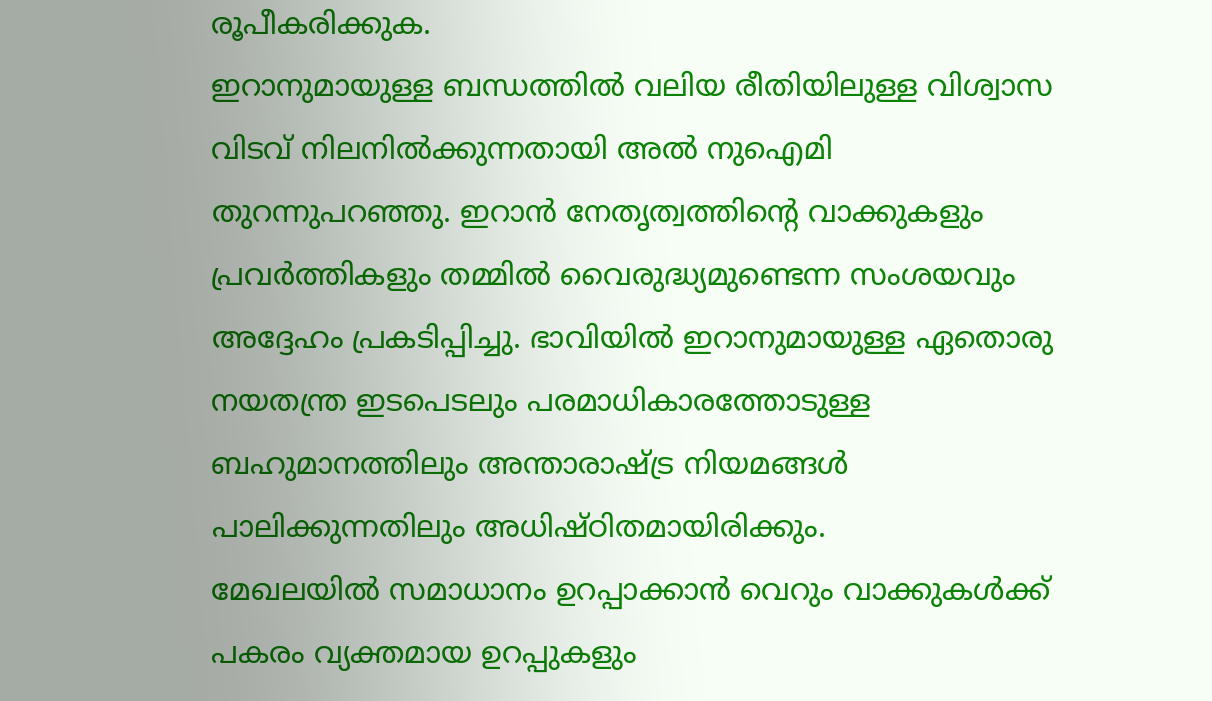രൂപീകരിക്കുക.
ഇറാനുമായുള്ള ബന്ധത്തിൽ വലിയ രീതിയിലുള്ള വിശ്വാസ വിടവ് നിലനിൽക്കുന്നതായി അൽ നുഐമി തുറന്നുപറഞ്ഞു. ഇറാൻ നേതൃത്വത്തിന്റെ വാക്കുകളും പ്രവർത്തികളും തമ്മിൽ വൈരുദ്ധ്യമുണ്ടെന്ന സംശയവും അദ്ദേഹം പ്രകടിപ്പിച്ചു. ഭാവിയിൽ ഇറാനുമായുള്ള ഏതൊരു നയതന്ത്ര ഇടപെടലും പരമാധികാരത്തോടുള്ള ബഹുമാനത്തിലും അന്താരാഷ്ട്ര നിയമങ്ങൾ പാലിക്കുന്നതിലും അധിഷ്ഠിതമായിരിക്കും.
മേഖലയിൽ സമാധാനം ഉറപ്പാക്കാൻ വെറും വാക്കുകൾക്ക് പകരം വ്യക്തമായ ഉറപ്പുകളും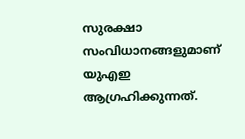സുരക്ഷാ സംവിധാനങ്ങളുമാണ് യുഎഇ ആഗ്രഹിക്കുന്നത്.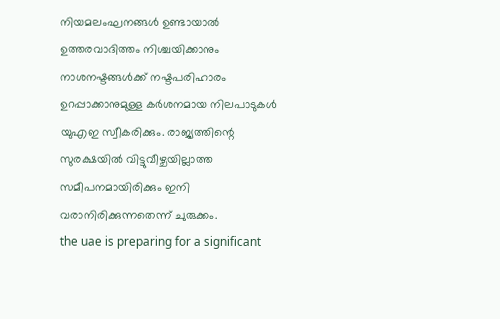നിയമലംഘനങ്ങൾ ഉണ്ടായാൽ ഉത്തരവാദിത്തം നിശ്ചയിക്കാനും നാശനഷ്ടങ്ങൾക്ക് നഷ്ടപരിഹാരം ഉറപ്പാക്കാനുമുള്ള കർശനമായ നിലപാടുകൾ യുഎഇ സ്വീകരിക്കും. രാജ്യത്തിന്റെ സുരക്ഷയിൽ വിട്ടുവീഴ്ചയില്ലാത്ത സമീപനമായിരിക്കും ഇനി വരാനിരിക്കുന്നതെന്ന് ചുരുക്കം.
the uae is preparing for a significant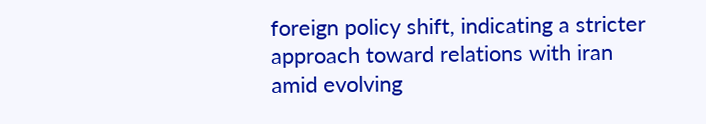foreign policy shift, indicating a stricter approach toward relations with iran amid evolving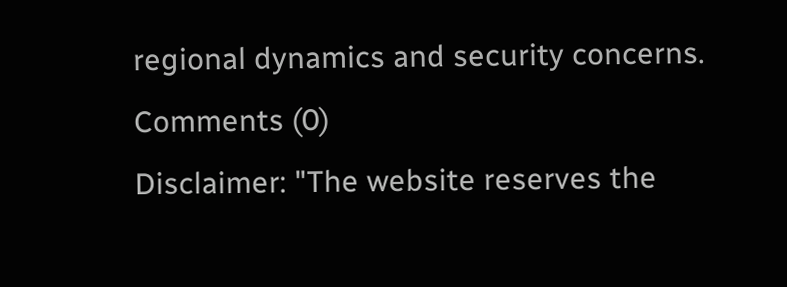regional dynamics and security concerns.
Comments (0)
Disclaimer: "The website reserves the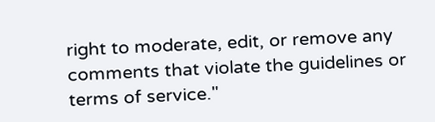right to moderate, edit, or remove any comments that violate the guidelines or terms of service."